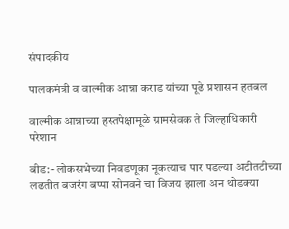संपादकीय

पालकमंत्री व वाल्मीक आन्ना कराड यांच्या पूढे प्रशासन हतबल

वाल्मीक आन्नाच्या हस्तपेक्षामूळे ग्रामसेवक ते जिल्हाधिकारी परेशान

बीड:- लोकसभेच्या निवडणूका नूकत्याच पार पडल्या अटीतटीच्या लढतीत बजरंग बप्पा सोनवने चा विजय झाला अन थोडक्या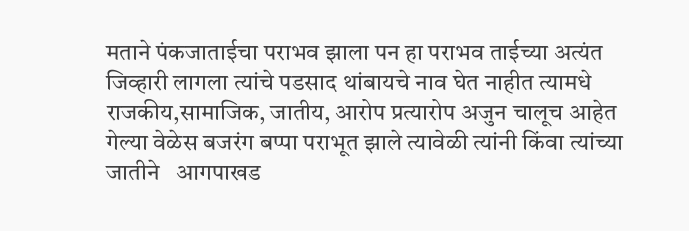मताने पंकजाताईचा पराभव झाला पन हा पराभव ताईच्या अत्यंत जिव्हारी लागला त्यांचे पडसाद थांबायचे नाव घेत नाहीत त्यामधे राजकीय,सामाजिक, जातीय, आरोप प्रत्यारोप अजुन चालूच आहेत गेल्या वेळेस बजरंग बप्पा पराभूत झाले त्यावेळी त्यांनी किंवा त्यांच्या जातीने   आगपाखड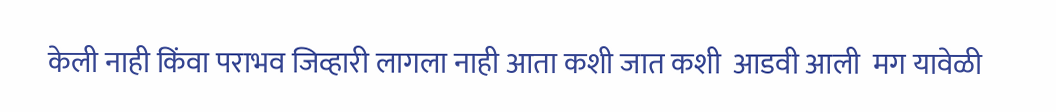केली नाही किंवा पराभव जिव्हारी लागला नाही आता कशी जात कशी  आडवी आली  मग यावेळी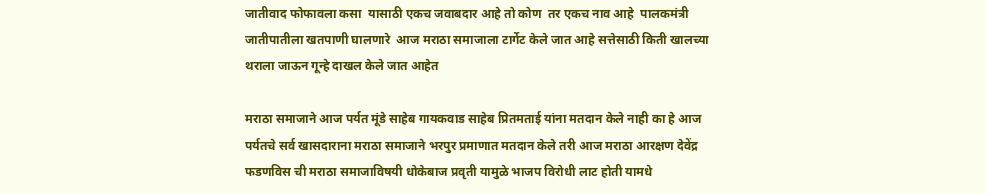जातीवाद फोफावला कसा  यासाठी एकच जवाबदार आहे तो कोण  तर एकच नाव आहे  पालकमंत्री   जातीपातीला खतपाणी घालणारे  आज मराठा समाजाला टार्गेट केले जात आहे सत्तेसाठी किती खालच्या थराला जाऊन गून्हे दाखल केले जात आहेत

मराठा समाजाने आज पर्यत मूंडे साहेब गायकवाड साहेब प्रितमताई यांना मतदान केले नाही का हे आज पर्यतचे सर्व खासदाराना मराठा समाजाने भरपुर प्रमाणात मतदान केले तरी आज मराठा आरक्षण देवेंद्र फडणविस ची मराठा समाजाविषयी धोकेबाज प्रवृती यामुळे भाजप विरोधी लाट होती यामधे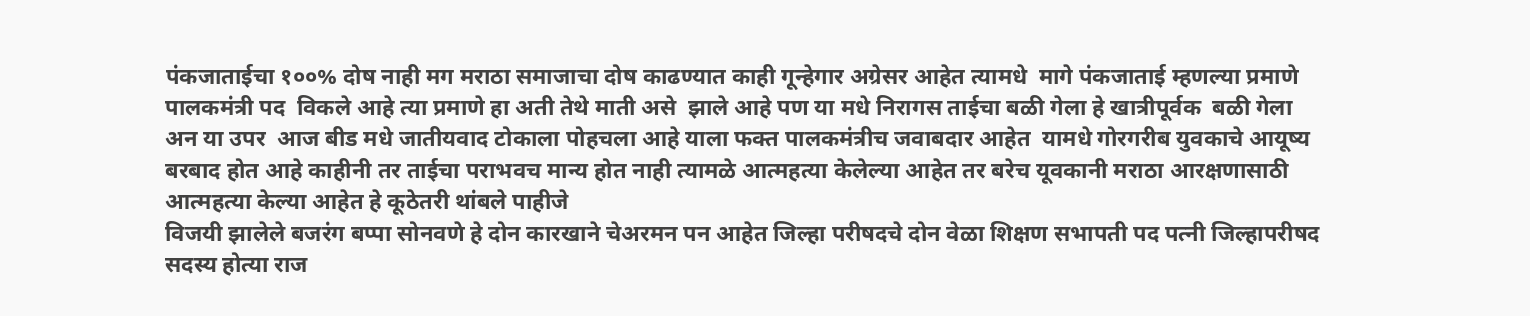पंकजाताईचा १००% दोष नाही मग मराठा समाजाचा दोष काढण्यात काही गून्हेगार अग्रेसर आहेत त्यामधे  मागे पंकजाताई म्हणल्या प्रमाणे पालकमंत्री पद  विकले आहे त्या प्रमाणे हा अती तेथे माती असे  झाले आहे पण या मधे निरागस ताईचा बळी गेला हे खात्रीपूर्वक  बळी गेला अन या उपर  आज बीड मधे जातीयवाद टोकाला पोहचला आहे याला फक्त पालकमंत्रीच जवाबदार आहेत  यामधे गोरगरीब युवकाचे आयूष्य बरबाद होत आहे काहीनी तर ताईचा पराभवच मान्य होत नाही त्यामळे आत्महत्या केलेल्या आहेत तर बरेच यूवकानी मराठा आरक्षणासाठी आत्महत्या केल्या आहेत हे कूठेतरी थांबले पाहीजे
विजयी झालेले बजरंग बप्पा सोनवणे हे दोन कारखाने चेअरमन पन आहेत जिल्हा परीषदचे दोन वेळा शिक्षण सभापती पद पत्नी जिल्हापरीषद सदस्य होत्या राज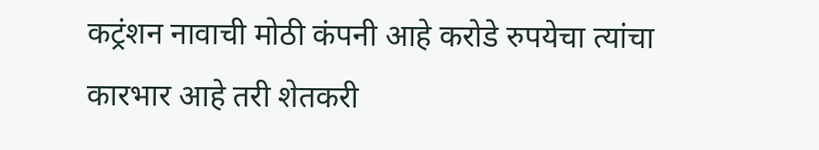कट्रंशन नावाची मोठी कंपनी आहे करोडे रुपयेचा त्यांचा कारभार आहे तरी शेतकरी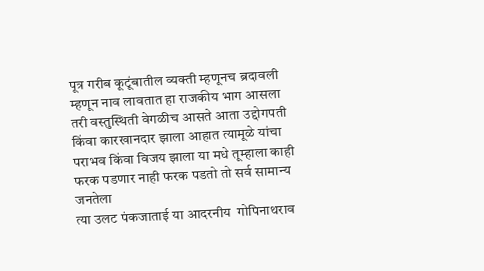पूत्र गरीब कूटूंबातील व्यक्ती म्हणूनच ब्रदावली म्हणून नाव लावतात हा राजकीय भाग आसला तरी वस्तुस्थिती वेगळीच आसते आता उद्दोगपती किंवा कारखानदार झाला आहात त्यामूळे यांचा पराभव किंवा विजय झाला या मधे तूम्हाला काही फरक पडणार नाही फरक पडतो तो सर्व सामान्य जनतेला
त्या उलट पंकजाताई या आदरनीय  गोपिनाथराव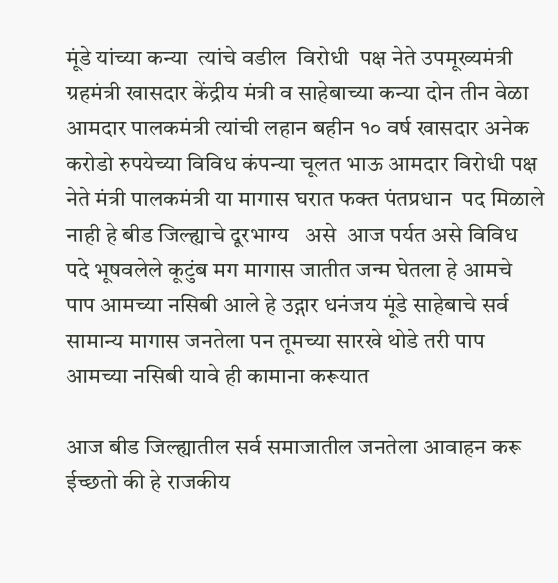मूंडे यांच्या कन्या  त्यांचे वडील  विरोधी  पक्ष नेते उपमूख्यमंत्री ग्रहमंत्री खासदार केंद्रीय मंत्री व साहेबाच्या कन्या दोन तीन वेळा आमदार पालकमंत्री त्यांची लहान बहीन १० वर्ष खासदार अनेक करोडो रुपयेच्या विविध कंपन्या चूलत भाऊ आमदार विरोधी पक्ष नेते मंत्री पालकमंत्री या मागास घरात फक्त पंतप्रधान  पद मिळाले नाही हे बीड जिल्ह्याचे दूरभाग्य   असे  आज पर्यत असे विविध  पदे भूषवलेले कूटुंब मग मागास जातीत जन्म घेतला हे आमचे  पाप आमच्या नसिबी आले हे उद्गार धनंजय मूंडे साहेबाचे सर्व सामान्य मागास जनतेला पन तूमच्या सारखे थोडे तरी पाप आमच्या नसिबी यावे ही कामाना करूयात

आज बीड जिल्ह्यातील सर्व समाजातील जनतेला आवाहन करू ईच्छतो की हे राजकीय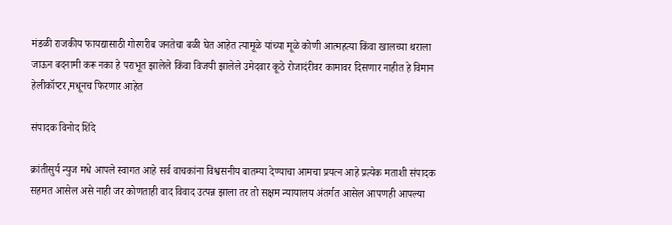मंडळी राजकीय फायद्यासाठी गोरगरीब जनतेचा बळी घेत आहेत त्यामूळे यांच्या मूळे कोणी आत्महत्या किंवा खालच्या थराला जाऊन बदनामी करू नका हे पराभूत झालेले किंवा विजयी झालेले उमेदवार कूठे रोजादंरीवर कामावर दिसणार नाहीत हे विमान हेलीकॉप्टर,मधूनच फिरणार आहेत

संपादक विनोद शिंदे

क्रांतीसुर्य न्युज मधे आपले स्वागत आहे सर्व वाचकांना विश्वसनीय बातम्या देण्याचा आमचा प्रयत्न आहे प्रत्येक मताशी संपादक सहमत आसेल असे नाही जर कोणताही वाद विवाद उत्पन्न झाला तर तो सक्षम न्यायालय अंतर्गत आसेल आपणही आपल्या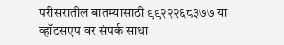परीसरातील बातम्यासाठी ९९२२२६८३७७ या व्हॉटसएप वर संपर्क साधा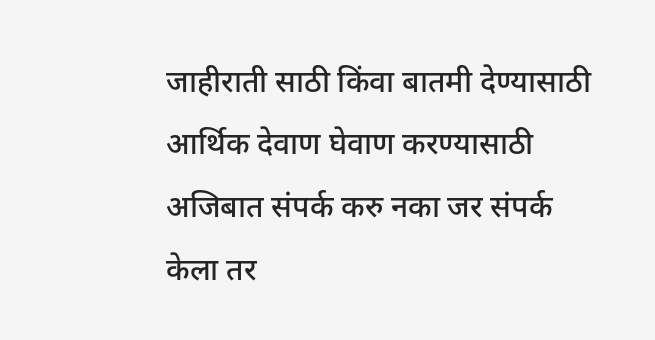जाहीराती साठी किंवा बातमी देण्यासाठी आर्थिक देवाण घेवाण करण्यासाठी अजिबात संपर्क करु नका जर संपर्क केला तर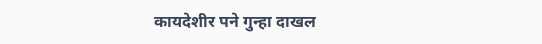कायदेशीर पने गुन्हा दाखल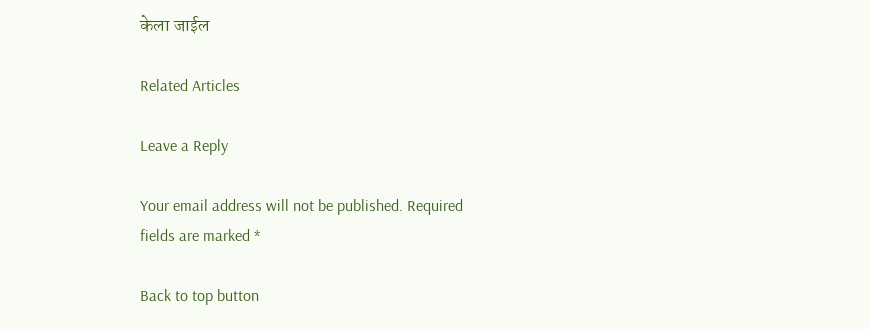केला जाईल

Related Articles

Leave a Reply

Your email address will not be published. Required fields are marked *

Back to top button